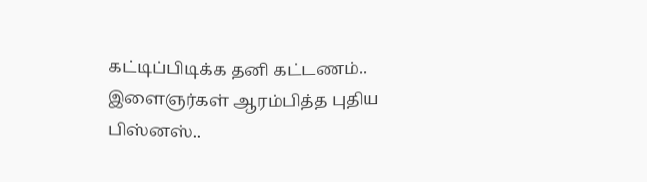கட்டிப்பிடிக்க தனி கட்டணம்.. இளைஞர்கள் ஆரம்பித்த புதிய பிஸ்னஸ்..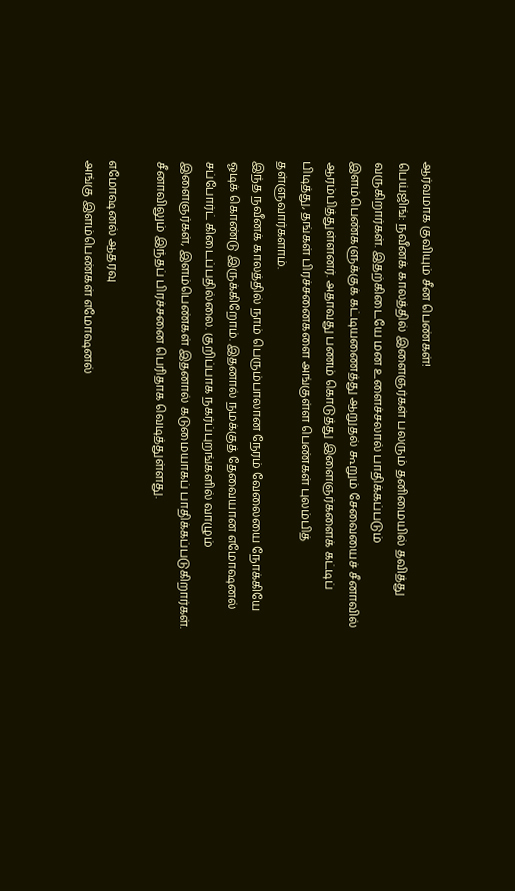ஆர்வமாக குவியும் சீன பெண்கள்!
பெய்ஜிங்: நவீனக் காலத்தில் இளைஞர்கள் பலரும் தனிமையில் தவித்து வருகிறார்கள். இதற்கிடையே மன உளைச்சலால் பாதிக்கப்படும் இளம்பெண்களுக்குக் கட்டியணைத்து ஆறுதல் கூறும் சேவையைச் சீனாவில் ஆரம்பித்துள்ளனர். அதாவது பணம் கொடுத்து இளைஞர்களைக் கட்டிப் பிடித்து, தங்கள் பிரச்சனைகளை அங்குள்ள பெண்கள் புலம்பித் தள்ளுவார்களாம்.
இந்த நவீனக் காலத்தில் நாம் பெரும்பாலான நேரம் வேலையை நோக்கியே ஓடிக் கொண்டு இருக்கிறோம். இதனால் நமக்குத் தேவையான எமோஷனல் சப்போர்ட் கிடைப்பதில்லை. குறிப்பாக நகர்ப்புறங்களில் வாழும் இளைஞர்கள், இளம்பெண்கள் இதனால் கடுமையாகப் பாதிக்கப்படுகிறார்கள். சீனாவிலும் இந்தப் பிரச்சனை பெரிதாக வெடித்துள்ளது.

எமோஷனல் ஆதரவு
அங்கு இளம்பெண்கள் எமோஷனல்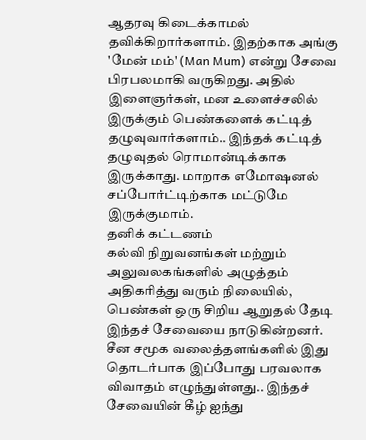ஆதரவு கிடைக்காமல் தவிக்கிறார்களாம். இதற்காக அங்கு 'மேன் மம்' (Man Mum) என்று சேவை பிரபலமாகி வருகிறது. அதில் இளைஞர்கள், மன உளைச்சலில் இருக்கும் பெண்களைக் கட்டித் தழுவுவார்களாம்.. இந்தக் கட்டித் தழுவுதல் ரொமான்டிக்காக இருக்காது. மாறாக எமோஷனல் சப்போர்ட்டிற்காக மட்டுமே இருக்குமாம்.
தனிக் கட்டணம்
கல்வி நிறுவனங்கள் மற்றும் அலுவலகங்களில் அழுத்தம் அதிகரித்து வரும் நிலையில், பெண்கள் ஒரு சிறிய ஆறுதல் தேடி இந்தச் சேவையை நாடுகின்றனர். சீன சமூக வலைத்தளங்களில் இது தொடர்பாக இப்போது பரவலாக விவாதம் எழுந்துள்ளது.. இந்தச் சேவையின் கீழ் ஐந்து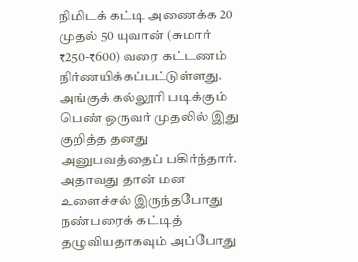நிமிடக் கட்டி அணைக்க 20 முதல் 50 யுவான் (சுமார் ₹250-₹600) வரை கட்டணம் நிர்ணயிக்கப்பட்டுள்ளது.
அங்குக் கல்லூரி படிக்கும் பெண் ஒருவர் முதலில் இது குறித்த தனது அனுபவத்தைப் பகிர்ந்தார். அதாவது தான் மன உளைச்சல் இருந்தபோது நண்பரைக் கட்டித் தழுவியதாகவும் அப்போது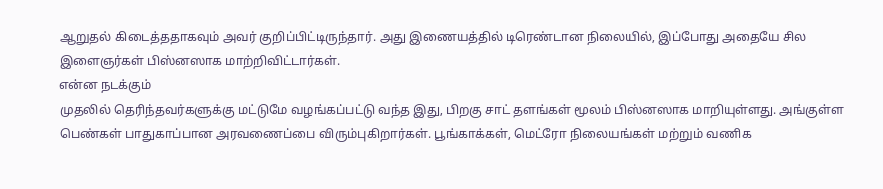ஆறுதல் கிடைத்ததாகவும் அவர் குறிப்பிட்டிருந்தார். அது இணையத்தில் டிரெண்டான நிலையில், இப்போது அதையே சில இளைஞர்கள் பிஸ்னஸாக மாற்றிவிட்டார்கள்.
என்ன நடக்கும்
முதலில் தெரிந்தவர்களுக்கு மட்டுமே வழங்கப்பட்டு வந்த இது, பிறகு சாட் தளங்கள் மூலம் பிஸ்னஸாக மாறியுள்ளது. அங்குள்ள பெண்கள் பாதுகாப்பான அரவணைப்பை விரும்புகிறார்கள். பூங்காக்கள், மெட்ரோ நிலையங்கள் மற்றும் வணிக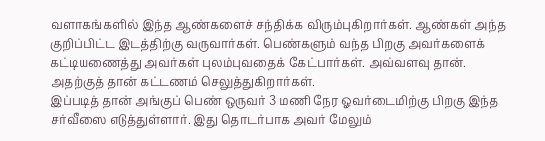வளாகங்களில் இந்த ஆண்களைச் சந்திக்க விரும்புகிறார்கள். ஆண்கள் அந்த குறிப்பிட்ட இடத்திற்கு வருவார்கள். பெண்களும் வந்த பிறகு அவர்களைக் கட்டியணைத்து அவர்கள் புலம்புவதைக் கேட்பார்கள். அவ்வளவு தான். அதற்குத் தான் கட்டணம் செலுத்துகிறார்கள்.
இப்படித் தான் அங்குப் பெண் ஒருவர் 3 மணி நேர ஓவர்டைமிற்கு பிறகு இந்த சர்வீஸை எடுத்துள்ளார். இது தொடர்பாக அவர் மேலும்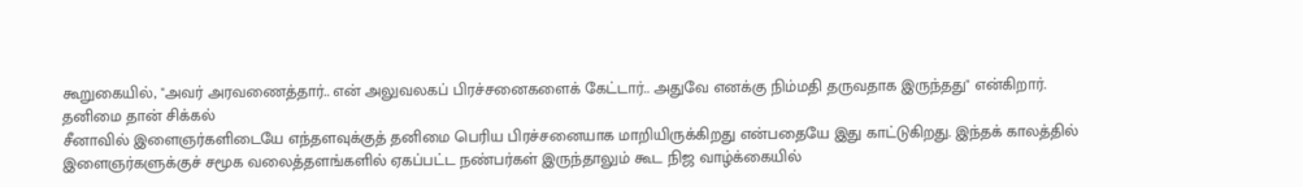கூறுகையில், "அவர் அரவணைத்தார்.. என் அலுவலகப் பிரச்சனைகளைக் கேட்டார்.. அதுவே எனக்கு நிம்மதி தருவதாக இருந்தது" என்கிறார்.
தனிமை தான் சிக்கல்
சீனாவில் இளைஞர்களிடையே எந்தளவுக்குத் தனிமை பெரிய பிரச்சனையாக மாறியிருக்கிறது என்பதையே இது காட்டுகிறது. இந்தக் காலத்தில் இளைஞர்களுக்குச் சமூக வலைத்தளங்களில் ஏகப்பட்ட நண்பர்கள் இருந்தாலும் கூட நிஜ வாழ்க்கையில்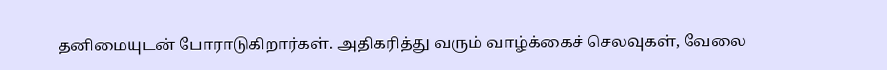தனிமையுடன் போராடுகிறார்கள். அதிகரித்து வரும் வாழ்க்கைச் செலவுகள், வேலை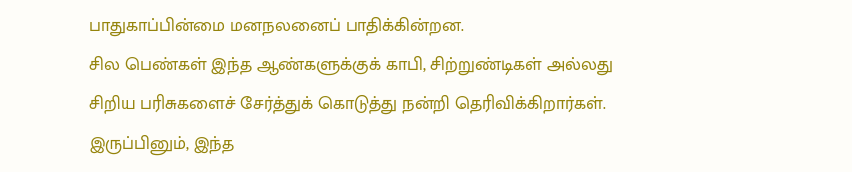பாதுகாப்பின்மை மனநலனைப் பாதிக்கின்றன.
சில பெண்கள் இந்த ஆண்களுக்குக் காபி, சிற்றுண்டிகள் அல்லது சிறிய பரிசுகளைச் சேர்த்துக் கொடுத்து நன்றி தெரிவிக்கிறார்கள். இருப்பினும், இந்த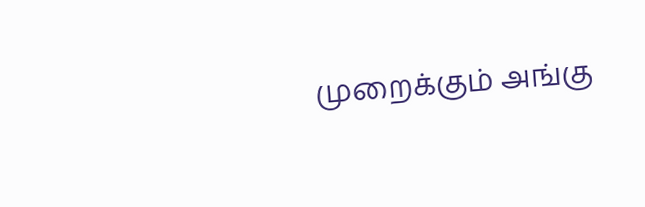முறைக்கும் அங்கு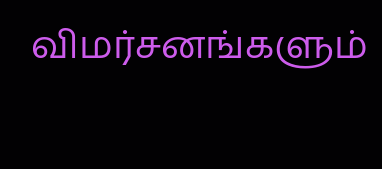விமர்சனங்களும்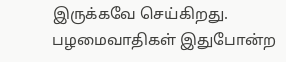இருக்கவே செய்கிறது. பழமைவாதிகள் இதுபோன்ற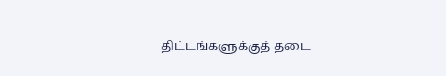திட்டங்களுக்குத் தடை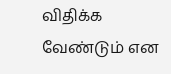விதிக்க வேண்டும் என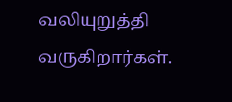வலியுறுத்தி வருகிறார்கள்.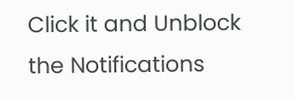Click it and Unblock the Notifications